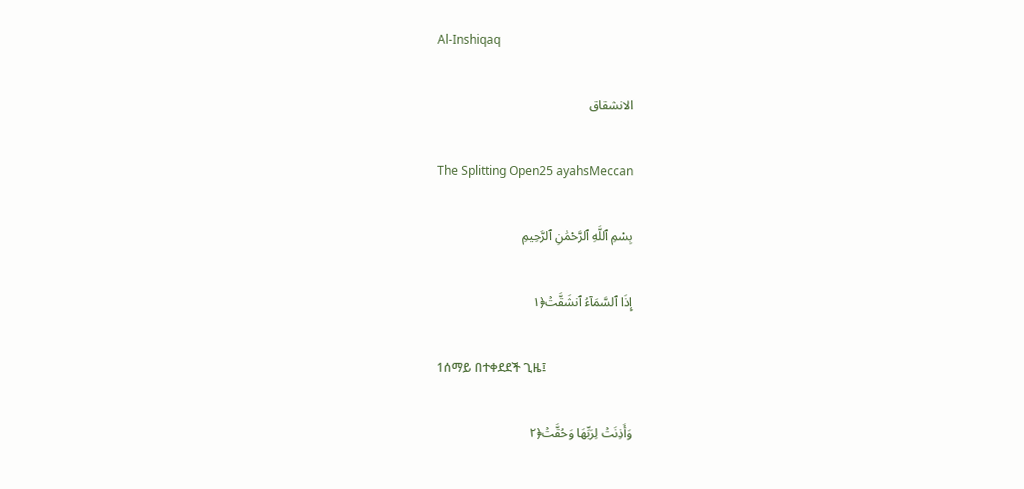Al-Inshiqaq

الانشقاق

The Splitting Open25 ayahsMeccan

بِسْمِ ٱللَّهِ ٱلرَّحْمَٰنِ ٱلرَّحِيمِ

إِذَا ٱلسَّمَآءُ ٱنشَقَّتۡ﴿١

1ሰማይ በተቀደደች ጊዜ፤

وَأَذِنَتۡ لِرَبِّهَا وَحُقَّتۡ﴿٢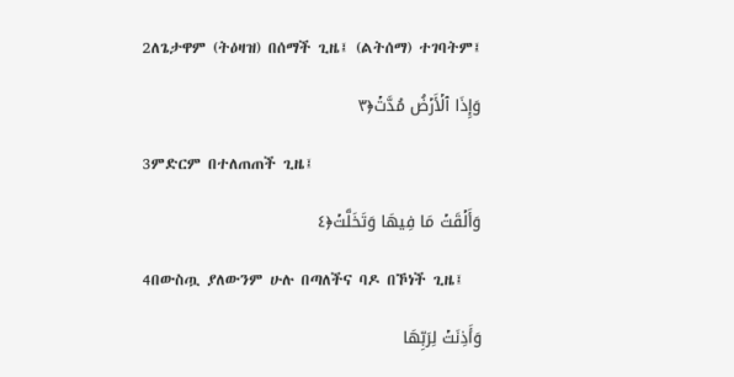2ለጌታዋም (ትዕዛዝ) በሰማች ጊዜ፤ (ልትሰማ) ተገባትም፤

وَإِذَا ٱلۡأَرۡضُ مُدَّتۡ﴿٣

3ምድርም በተለጠጠች ጊዜ፤

وَأَلۡقَتۡ مَا فِيهَا وَتَخَلَّتۡ﴿٤

4በውስጧ ያለውንም ሁሉ በጣለችና ባዶ በኾነች ጊዜ፤

وَأَذِنَتۡ لِرَبِّهَا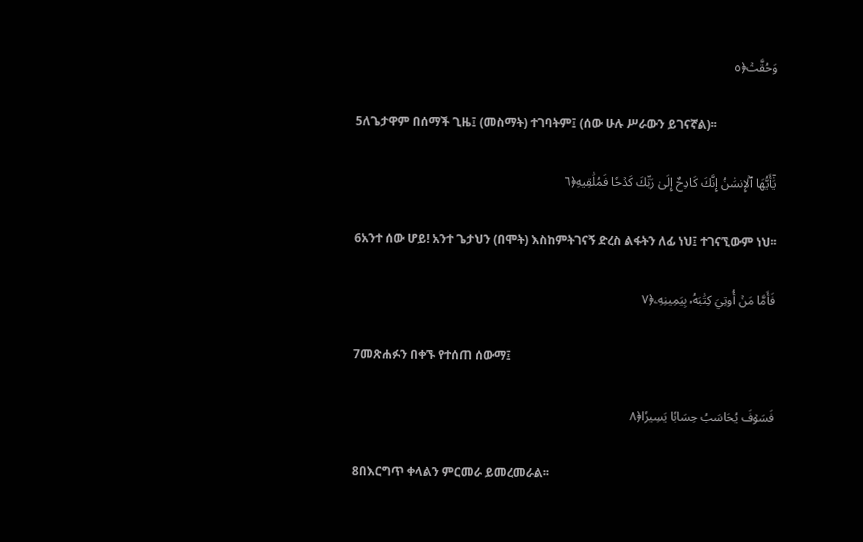وَحُقَّتۡ﴿٥

5ለጌታዋም በሰማች ጊዜ፤ (መስማት) ተገባትም፤ (ሰው ሁሉ ሥራውን ይገናኛል)፡፡

يَٰٓأَيُّهَا ٱلۡإِنسَٰنُ إِنَّكَ كَادِحٌ إِلَىٰ رَبِّكَ كَدۡحٗا فَمُلَٰقِيهِ﴿٦

6አንተ ሰው ሆይ! አንተ ጌታህን (በሞት) እስከምትገናኝ ድረስ ልፋትን ለፊ ነህ፤ ተገናኚውም ነህ፡፡

فَأَمَّا مَنۡ أُوتِيَ كِتَٰبَهُۥ بِيَمِينِهِۦ﴿٧

7መጽሐፉን በቀኙ የተሰጠ ሰውማ፤

فَسَوۡفَ يُحَاسَبُ حِسَابٗا يَسِيرٗا﴿٨

8በእርግጥ ቀላልን ምርመራ ይመረመራል፡፡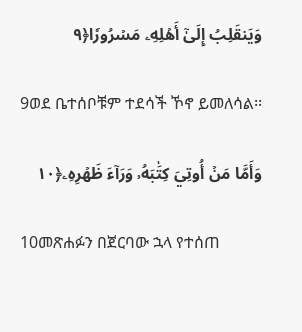وَيَنقَلِبُ إِلَىٰٓ أَهۡلِهِۦ مَسۡرُورٗا﴿٩

9ወደ ቤተሰቦቹም ተደሳች ኾኖ ይመለሳል፡፡

وَأَمَّا مَنۡ أُوتِيَ كِتَٰبَهُۥ وَرَآءَ ظَهۡرِهِۦ﴿١٠

10መጽሐፉን በጀርባው ኋላ የተሰጠ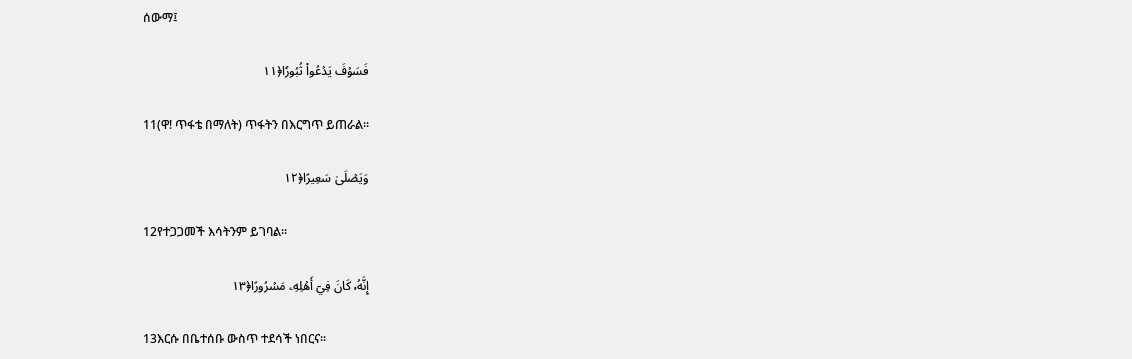ሰውማ፤

فَسَوۡفَ يَدۡعُواْ ثُبُورٗا﴿١١

11(ዋ! ጥፋቴ በማለት) ጥፋትን በእርግጥ ይጠራል፡፡

وَيَصۡلَىٰ سَعِيرًا﴿١٢

12የተጋጋመች እሳትንም ይገባል፡፡

إِنَّهُۥ كَانَ فِيٓ أَهۡلِهِۦ مَسۡرُورًا﴿١٣

13እርሱ በቤተሰቡ ውስጥ ተደሳች ነበርና፡፡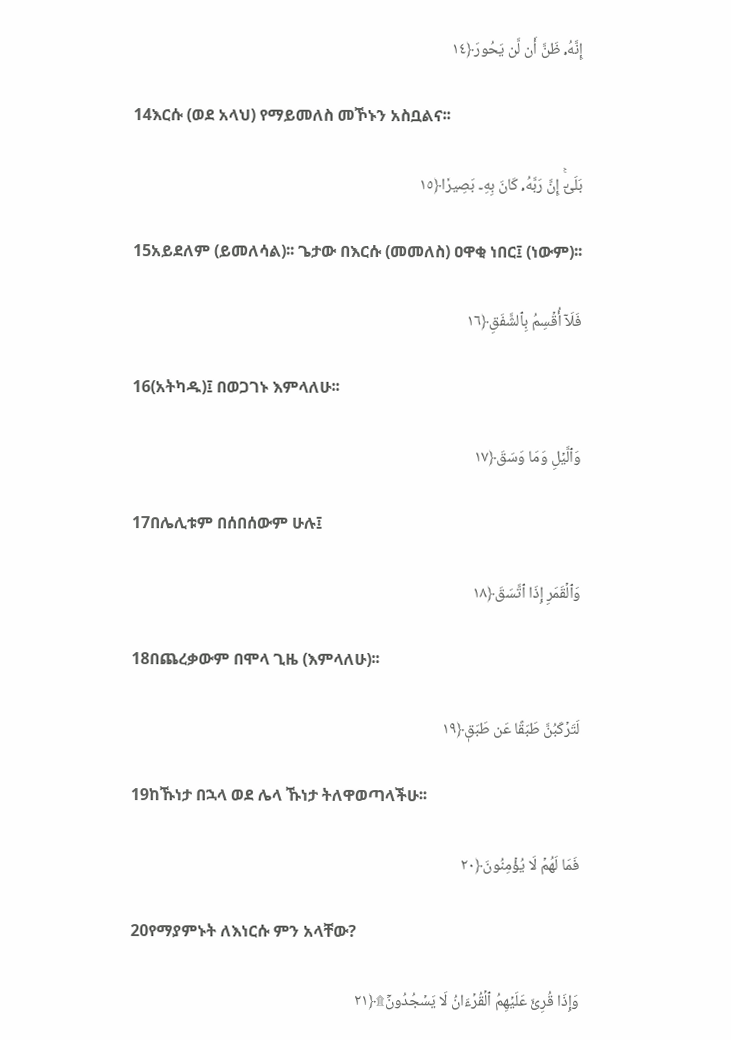إِنَّهُۥ ظَنَّ أَن لَّن يَحُورَ﴿١٤

14እርሱ (ወደ አላህ) የማይመለስ መኾኑን አስቧልና፡፡

بَلَىٰٓۚ إِنَّ رَبَّهُۥ كَانَ بِهِۦ بَصِيرٗا﴿١٥

15አይደለም (ይመለሳል)፡፡ ጌታው በእርሱ (መመለስ) ዐዋቂ ነበር፤ (ነውም)፡፡

فَلَآ أُقۡسِمُ بِٱلشَّفَقِ﴿١٦

16(አትካዱ)፤ በወጋገኑ እምላለሁ፡፡

وَٱلَّيۡلِ وَمَا وَسَقَ﴿١٧

17በሌሊቱም በሰበሰውም ሁሉ፤

وَٱلۡقَمَرِ إِذَا ٱتَّسَقَ﴿١٨

18በጨረቃውም በሞላ ጊዜ (እምላለሁ)፡፡

لَتَرۡكَبُنَّ طَبَقًا عَن طَبَقٖ﴿١٩

19ከኹነታ በኋላ ወደ ሌላ ኹነታ ትለዋወጣላችሁ፡፡

فَمَا لَهُمۡ لَا يُؤۡمِنُونَ﴿٢٠

20የማያምኑት ለእነርሱ ምን አላቸው?

وَإِذَا قُرِئَ عَلَيۡهِمُ ٱلۡقُرۡءَانُ لَا يَسۡجُدُونَۤ۩﴿٢١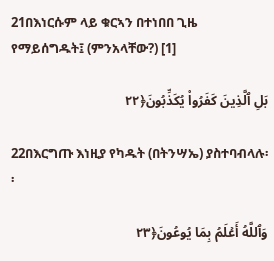21በእነርሱም ላይ ቁርኣን በተነበበ ጊዜ የማይሰግዱት፤ (ምንአላቸው?) [1]

بَلِ ٱلَّذِينَ كَفَرُواْ يُكَذِّبُونَ﴿٢٢

22በእርግጡ እነዚያ የካዱት (በትንሣኤ) ያስተባብላሉ፡፡

وَٱللَّهُ أَعۡلَمُ بِمَا يُوعُونَ﴿٢٣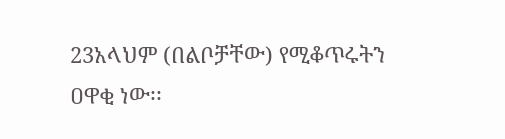23አላህም (በልቦቻቸው) የሚቆጥሩትን ዐዋቂ ነው፡፡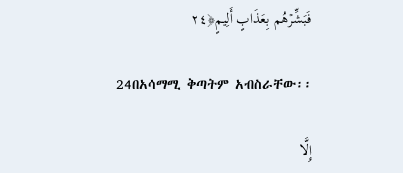فَبَشِّرۡهُم بِعَذَابٍ أَلِيمٍ﴿٢٤

24በአሳማሚ ቅጣትም አብስራቸው፡፡

إِلَّا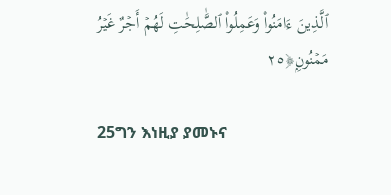ٱلَّذِينَ ءَامَنُواْ وَعَمِلُواْ ٱلصَّٰلِحَٰتِ لَهُمۡ أَجۡرٌ غَيۡرُ مَمۡنُونِۭ﴿٢٥

25ግን እነዚያ ያመኑና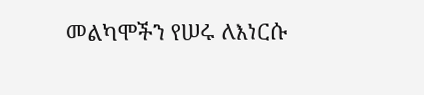መልካሞችን የሠሩ ለእነርሱ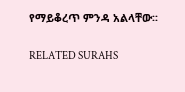የማይቆረጥ ምንዳ አልላቸው፡፡

RELATED SURAHS